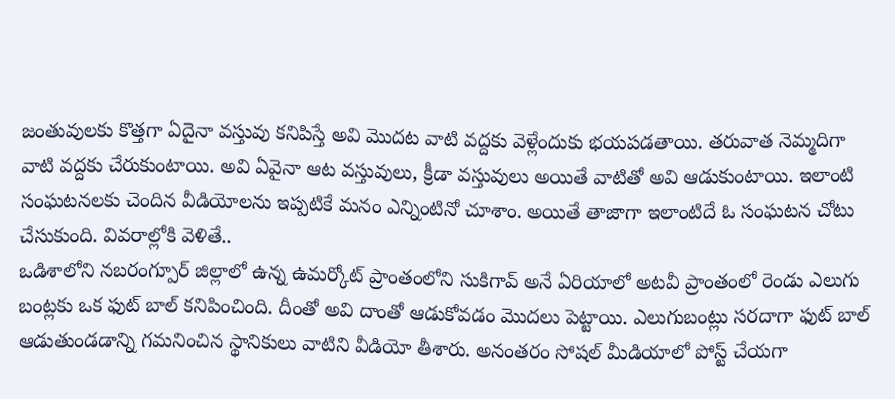జంతువులకు కొత్తగా ఏదైనా వస్తువు కనిపిస్తే అవి మొదట వాటి వద్దకు వెళ్లేందుకు భయపడతాయి. తరువాత నెమ్మదిగా వాటి వద్దకు చేరుకుంటాయి. అవి ఏవైనా ఆట వస్తువులు, క్రీడా వస్తువులు అయితే వాటితో అవి ఆడుకుంటాయి. ఇలాంటి సంఘటనలకు చెందిన వీడియోలను ఇప్పటికే మనం ఎన్నింటినో చూశాం. అయితే తాజాగా ఇలాంటిదే ఓ సంఘటన చోటు చేసుకుంది. వివరాల్లోకి వెళితే..
ఒడిశాలోని నబరంగ్పూర్ జిల్లాలో ఉన్న ఉమర్కోట్ ప్రాంతంలోని సుకిగావ్ అనే ఏరియాలో అటవీ ప్రాంతంలో రెండు ఎలుగు బంట్లకు ఒక ఫుట్ బాల్ కనిపించింది. దీంతో అవి దాంతో ఆడుకోవడం మొదలు పెట్టాయి. ఎలుగుబంట్లు సరదాగా ఫుట్ బాల్ ఆడుతుండడాన్ని గమనించిన స్థానికులు వాటిని వీడియో తీశారు. అనంతరం సోషల్ మీడియాలో పోస్ట్ చేయగా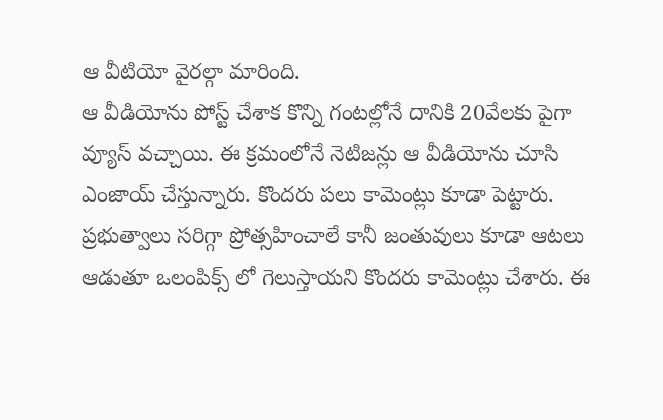ఆ వీటియో వైరల్గా మారింది.
ఆ వీడియోను పోస్ట్ చేశాక కొన్ని గంటల్లోనే దానికి 20వేలకు పైగా వ్యూస్ వచ్చాయి. ఈ క్రమంలోనే నెటిజన్లు ఆ వీడియోను చూసి ఎంజాయ్ చేస్తున్నారు. కొందరు పలు కామెంట్లు కూడా పెట్టారు. ప్రభుత్వాలు సరిగ్గా ప్రోత్సహించాలే కానీ జంతువులు కూడా ఆటలు ఆడుతూ ఒలంపిక్స్ లో గెలుస్తాయని కొందరు కామెంట్లు చేశారు. ఈ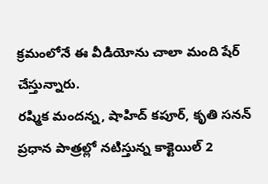క్రమంలోనే ఈ వీడియోను చాలా మంది షేర్ చేస్తున్నారు.
రష్మిక మందన్న, షాహిద్ కపూర్, కృతి సనన్ ప్రధాన పాత్రల్లో నటిస్తున్న కాక్టెయిల్ 2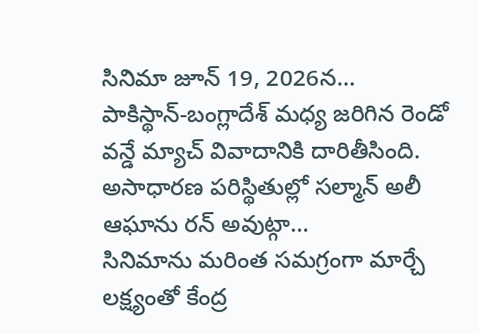సినిమా జూన్ 19, 2026న…
పాకిస్థాన్-బంగ్లాదేశ్ మధ్య జరిగిన రెండో వన్డే మ్యాచ్ వివాదానికి దారితీసింది. అసాధారణ పరిస్థితుల్లో సల్మాన్ అలీ ఆఘాను రన్ అవుట్గా…
సినిమాను మరింత సమగ్రంగా మార్చే లక్ష్యంతో కేంద్ర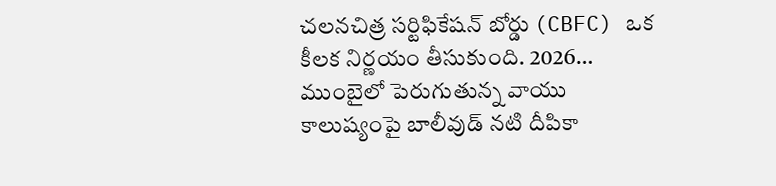చలనచిత్ర సర్టిఫికేషన్ బోర్డు (CBFC) ఒక కీలక నిర్ణయం తీసుకుంది. 2026…
ముంబైలో పెరుగుతున్న వాయు కాలుష్యంపై బాలీవుడ్ నటి దీపికా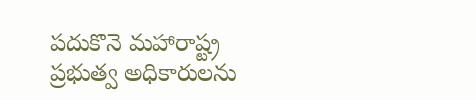పదుకొనె మహారాష్ట్ర ప్రభుత్వ అధికారులను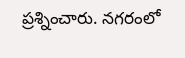ప్రశ్నించారు. నగరంలో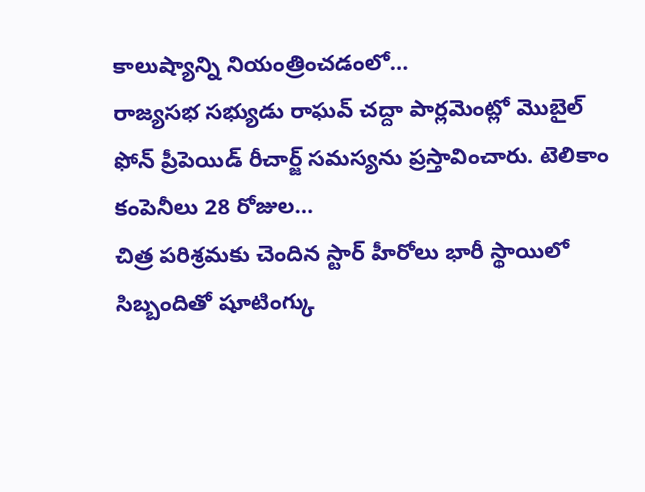కాలుష్యాన్ని నియంత్రించడంలో…
రాజ్యసభ సభ్యుడు రాఘవ్ చద్దా పార్లమెంట్లో మొబైల్ ఫోన్ ప్రీపెయిడ్ రీచార్జ్ సమస్యను ప్రస్తావించారు. టెలికాం కంపెనీలు 28 రోజుల…
చిత్ర పరిశ్రమకు చెందిన స్టార్ హీరోలు భారీ స్థాయిలో సిబ్బందితో షూటింగ్కు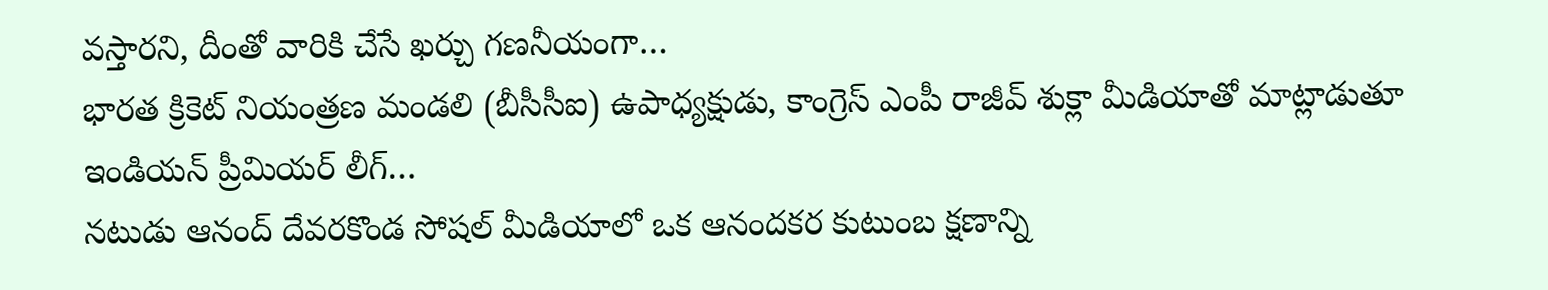వస్తారని, దీంతో వారికి చేసే ఖర్చు గణనీయంగా…
భారత క్రికెట్ నియంత్రణ మండలి (బీసీసీఐ) ఉపాధ్యక్షుడు, కాంగ్రెస్ ఎంపీ రాజీవ్ శుక్లా మీడియాతో మాట్లాడుతూ ఇండియన్ ప్రీమియర్ లీగ్…
నటుడు ఆనంద్ దేవరకొండ సోషల్ మీడియాలో ఒక ఆనందకర కుటుంబ క్షణాన్ని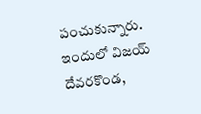పంచుకున్నారు. ఇందులో విజయ్ దేవరకొండ,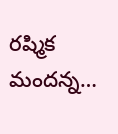రష్మిక మందన్న…